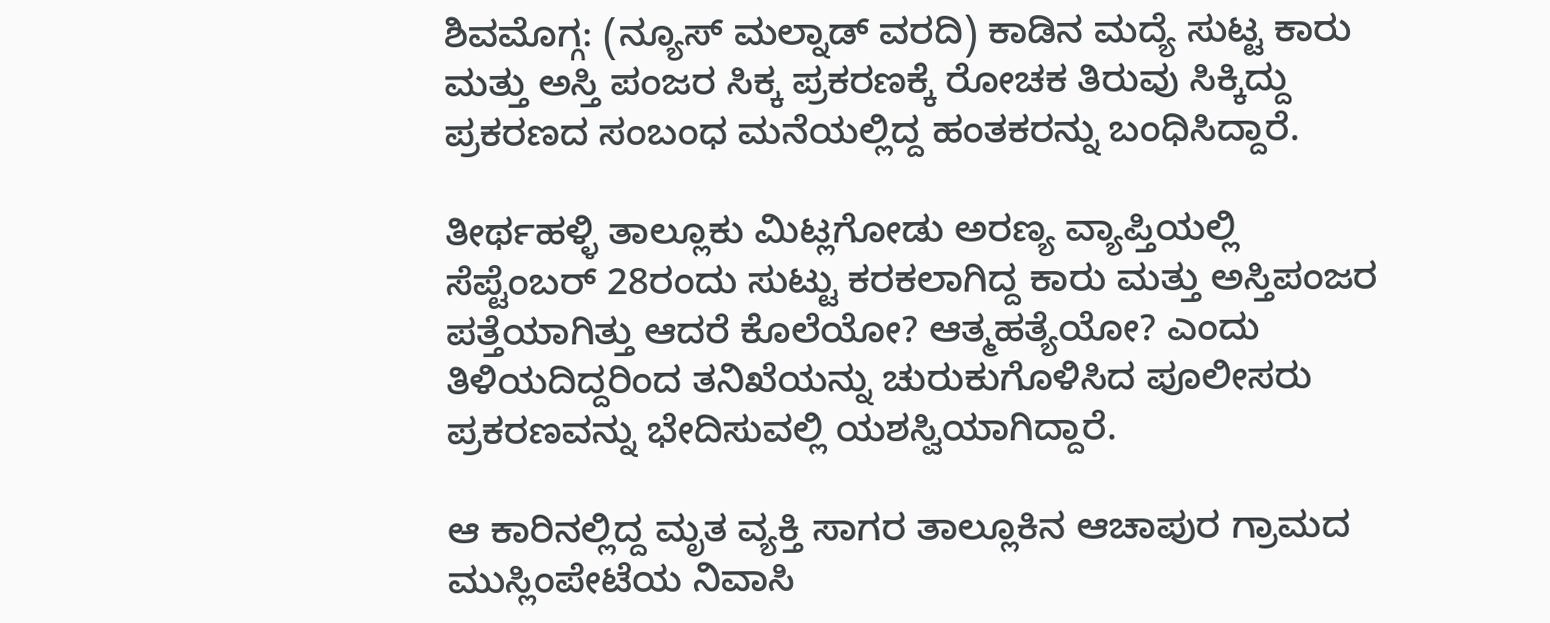ಶಿವಮೊಗ್ಗ: (ನ್ಯೂಸ್ ಮಲ್ನಾಡ್ ವರದಿ) ಕಾಡಿನ ಮದ್ಯೆ ಸುಟ್ಟ ಕಾರು ಮತ್ತು ಅಸ್ತಿ ಪಂಜರ ಸಿಕ್ಕ ಪ್ರಕರಣಕ್ಕೆ ರೋಚಕ ತಿರುವು ಸಿಕ್ಕಿದ್ದು ಪ್ರಕರಣದ ಸಂಬಂಧ ಮನೆಯಲ್ಲಿದ್ದ ಹಂತಕರನ್ನು ಬಂಧಿಸಿದ್ದಾರೆ.

ತೀರ್ಥಹಳ್ಳಿ ತಾಲ್ಲೂಕು ಮಿಟ್ಲಗೋಡು ಅರಣ್ಯ ವ್ಯಾಪ್ತಿಯಲ್ಲಿ ಸೆಪ್ಟೆಂಬರ್ 28ರಂದು ಸುಟ್ಟು ಕರಕಲಾಗಿದ್ದ ಕಾರು ಮತ್ತು ಅಸ್ತಿಪಂಜರ ಪತ್ತೆಯಾಗಿತ್ತು ಆದರೆ ಕೊಲೆಯೋ? ಆತ್ಮಹತ್ಯೆಯೋ? ಎಂದು ತಿಳಿಯದಿದ್ದರಿಂದ ತನಿಖೆಯನ್ನು ಚುರುಕುಗೊಳಿಸಿದ ಪೂಲೀಸರು ಪ್ರಕರಣವನ್ನು ಭೇದಿಸುವಲ್ಲಿ ಯಶಸ್ವಿಯಾಗಿದ್ದಾರೆ.

ಆ ಕಾರಿನಲ್ಲಿದ್ದ ಮೃತ ವ್ಯಕ್ತಿ ಸಾಗರ ತಾಲ್ಲೂಕಿನ ಆಚಾಪುರ ಗ್ರಾಮದ ಮುಸ್ಲಿಂಪೇಟೆಯ ನಿವಾಸಿ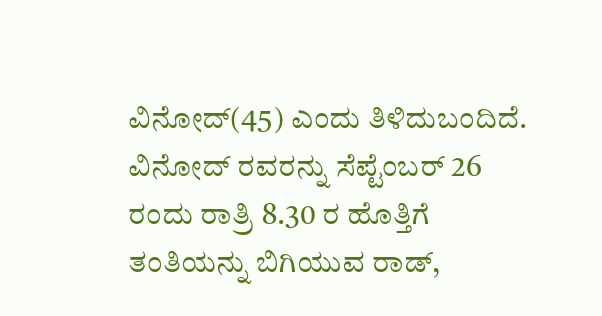ವಿನೋದ್(45) ಎಂದು ತಿಳಿದುಬಂದಿದೆ. ವಿನೋದ್ ರವರನ್ನು ಸೆಪ್ಟೆಂಬರ್ 26 ರಂದು ರಾತ್ರಿ 8.30 ರ ಹೊತ್ತಿಗೆ ತಂತಿಯನ್ನು ಬಿಗಿಯುವ ರಾಡ್,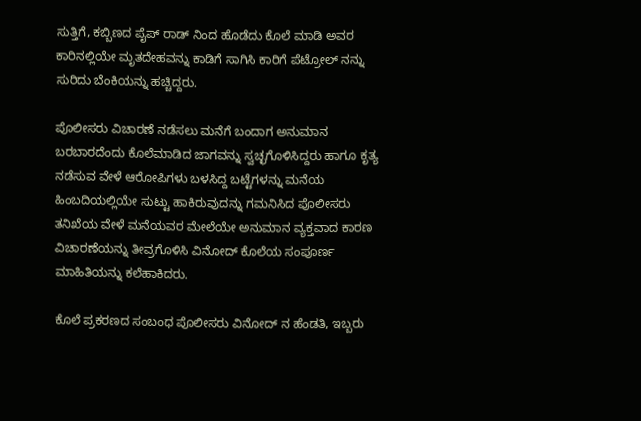ಸುತ್ತಿಗೆ, ಕಬ್ಬಿಣದ ಪೈಪ್ ರಾಡ್ ನಿಂದ ಹೊಡೆದು ಕೊಲೆ ಮಾಡಿ ಅವರ ಕಾರಿನಲ್ಲಿಯೇ ಮೃತದೇಹವನ್ನು ಕಾಡಿಗೆ ಸಾಗಿಸಿ ಕಾರಿಗೆ ಪೆಟ್ರೋಲ್ ನನ್ನು ಸುರಿದು ಬೆಂಕಿಯನ್ನು ಹಚ್ಚಿದ್ದರು.

ಪೊಲೀಸರು ವಿಚಾರಣೆ ನಡೆಸಲು ಮನೆಗೆ ಬಂದಾಗ ಅನುಮಾನ ಬರಬಾರದೆಂದು ಕೊಲೆಮಾಡಿದ ಜಾಗವನ್ನು ಸ್ವಚ್ಛಗೊಳಿಸಿದ್ದರು ಹಾಗೂ ಕೃತ್ಯ ನಡೆಸುವ ವೇಳೆ ಆರೋಪಿಗಳು ಬಳಸಿದ್ದ ಬಟ್ಟೆಗಳನ್ನು ಮನೆಯ ಹಿಂಬದಿಯಲ್ಲಿಯೇ ಸುಟ್ಟು ಹಾಕಿರುವುದನ್ನು ಗಮನಿಸಿದ ಪೊಲೀಸರು ತನಿಖೆಯ ವೇಳೆ ಮನೆಯವರ ಮೇಲೆಯೇ ಅನುಮಾನ ವ್ಯಕ್ತವಾದ ಕಾರಣ ವಿಚಾರಣೆಯನ್ನು ತೀವ್ರಗೊಳಿಸಿ ವಿನೋದ್ ಕೊಲೆಯ ಸಂಪೂರ್ಣ ಮಾಹಿತಿಯನ್ನು ಕಲೆಹಾಕಿದರು.

ಕೊಲೆ ಪ್ರಕರಣದ ಸಂಬಂಧ ಪೊಲೀಸರು ವಿನೋದ್ ನ ಹೆಂಡತಿ, ಇಬ್ಬರು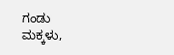ಗಂಡು ಮಕ್ಕಳು,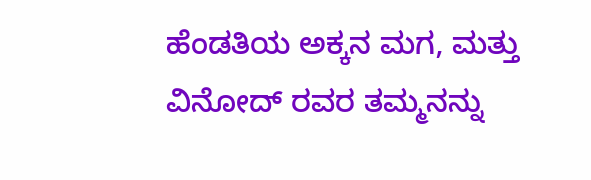ಹೆಂಡತಿಯ ಅಕ್ಕನ ಮಗ, ಮತ್ತು ವಿನೋದ್ ರವರ ತಮ್ಮನನ್ನು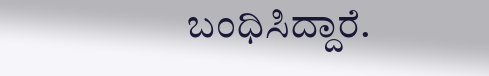ಬಂಧಿಸಿದ್ದಾರೆ.